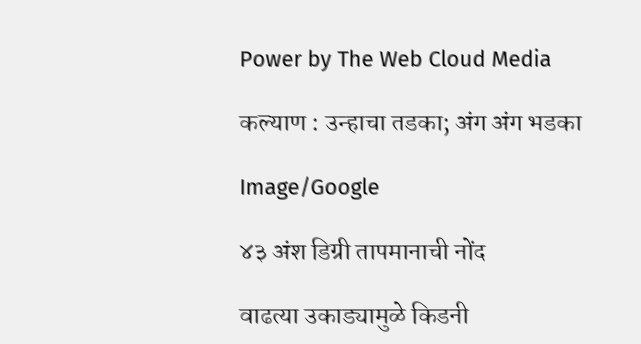Power by The Web Cloud Media

कल्याण : उन्हाचा तडका; अंग अंग भडका

Image/Google

४३ अंश डिग्री तापमानाची नोंद

वाढत्या उकाड्यामुळे किडनी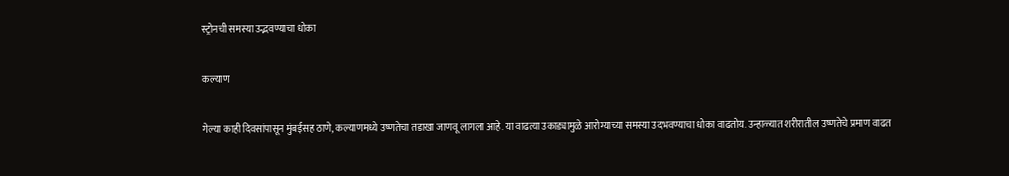स्ट्रोनची समस्या उद्भवण्याचा धोका

कल्याण

गेल्या काही दिवसांपासून मुंबईसह ठाणे, कल्याणमध्ये उष्णतेचा तडाखा जाणवू लागला आहे. या वाढत्या उकाड्यामुळे आरोग्याच्या समस्या उदभवण्याचा धोका वाढतोय. उन्हाळ्यात शरीरातील उष्णतेचे प्रमाण वाढत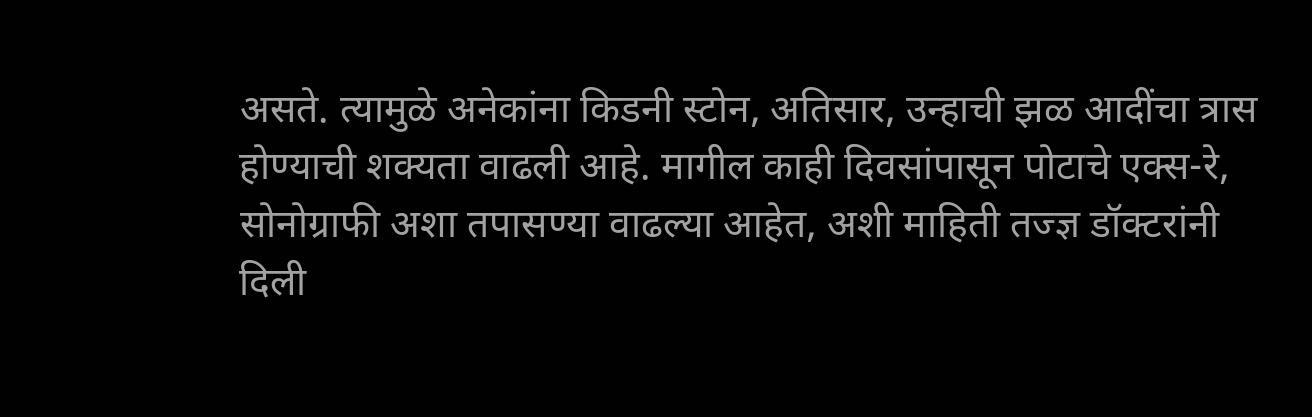असते. त्यामुळे अनेकांना किडनी स्टोन, अतिसार, उन्हाची झळ आदींचा त्रास होण्याची शक्यता वाढली आहे. मागील काही दिवसांपासून पोटाचे एक्स-रे, सोनोग्राफी अशा तपासण्या वाढल्या आहेत, अशी माहिती तज्ज्ञ डॉक्टरांनी दिली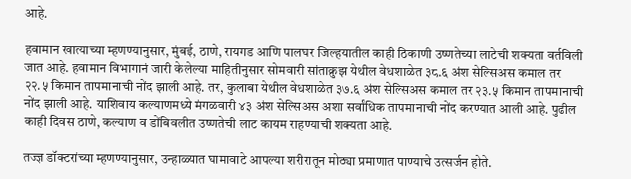आहे.

हवामान खात्याच्या म्हणण्यानुसार, मुंबई, ठाणे, रायगड आणि पालघर जिल्हयातील काही ठिकाणी उष्णतेच्या लाटेची शक्यता वर्तविली जात आहे. हवामान विभागानं जारी केलेल्या माहितीनुसार सोमवारी सांताक्रुझ येथील वेधशाळेत ३८.६ अंश सेल्सिअस कमाल तर २२.५ किमान तापमानाची नोंद झाली आहे. तर, कुलाबा येथील वेधशाळेत ३७.६ अंश सेल्सिअस कमाल तर २३.५ किमान तापमानाची नोंद झाली आहे. याशिवाय कल्याणमध्ये मंगळवारी ४३ अंश सेल्सिअस अशा सर्वांधिक तापमानाची नोंद करण्यात आली आहे. पुढील काही दिवस ठाणे, कल्याण व डोंबिवलीत उष्णतेची लाट कायम राहण्याची शक्यता आहे.

तज्ज्ञ डॉक्टरांच्या म्हणण्यानुसार, उन्हाळ्यात घामावाटे आपल्या शरीरातून मोठ्या प्रमाणात पाण्याचे उत्सर्जन होते.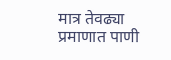मात्र तेवढ्या प्रमाणात पाणी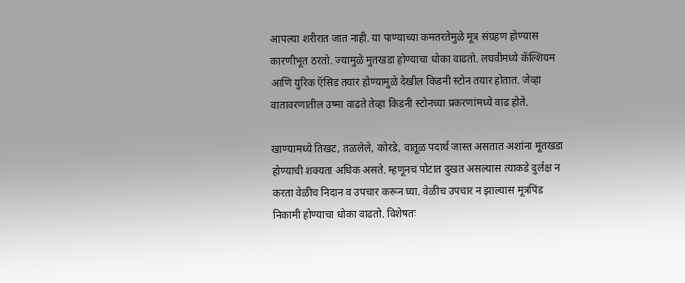आपल्या शरीरात जात नाही. या पाण्याच्या कमतरतेमुळे मूत्र संग्रहण होण्यास कारणीभूत ठरतो. ज्यामुळे मुतखडा होण्याचा धोका वाढतो. लघवीमध्ये कॅल्शियम आणि युरिक ऍसिड तयार होण्यामुळे देखील किडनी स्टोन तयार होतात. जेव्हा वातावरणातील उष्मा वाढते तेव्हा किडनी स्टोनच्या प्रकरणांमध्ये वाढ होते.

खाण्यामध्ये तिखट, तळलेले, कोरडे, वातूळ पदार्थ जास्त असतात अशांना मूतखडा होण्याची शक्यता अधिक असते. म्हणूनच पोटात दुखत असल्यास त्याकडे दुर्लक्ष न करता वेळीच निदान व उपचार करून घ्या. वेळीच उपचार न झाल्यास मूत्रपिंड निकामी होण्याचा धोका वाढतो. विशेषतः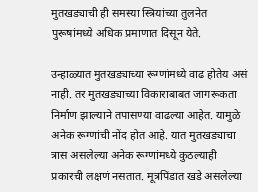मुतखड्याची ही समस्या स्त्रियांच्या तुलनेत पुरूषांमध्ये अधिक प्रमाणात दिसून येते.

उन्हाळ्यात मुतखड्याच्या रूग्णांमध्ये वाढ होतेय असं नाही. तर मुतखड्याच्या विकाराबाबत जागरूकता निर्माण झाल्याने तपासण्या वाढल्या आहेत. यामुळे अनेक रूग्णांची नोंद होत आहे. यात मुतखड्याचा त्रास असलेल्या अनेक रूग्णांमध्ये कुठल्याही प्रकारची लक्षणं नसतात. मूत्रपिंडात खडे असलेल्या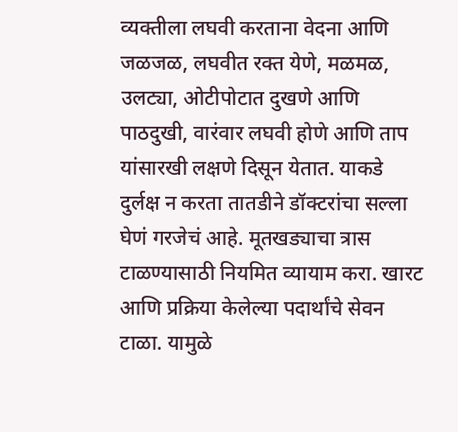व्यक्तीला लघवी करताना वेदना आणि जळजळ, लघवीत रक्त येणे, मळमळ, उलट्या, ओटीपोटात दुखणे आणि पाठदुखी, वारंवार लघवी होणे आणि ताप यांसारखी लक्षणे दिसून येतात. याकडे दुर्लक्ष न करता तातडीने डॉक्टरांचा सल्ला घेणं गरजेचं आहे. मूतखड्याचा त्रास टाळण्यासाठी नियमित व्यायाम करा. खारट आणि प्रक्रिया केलेल्या पदार्थांचे सेवन टाळा. यामुळे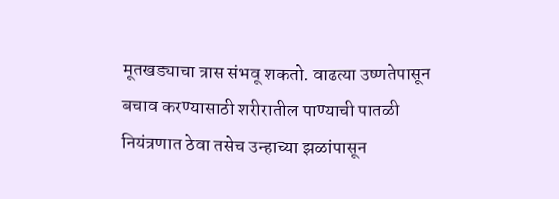मूतखड्याचा त्रास संभवू शकतो. वाढत्या उष्णतेपासून बचाव करण्यासाठी शरीरातील पाण्याची पातळी नियंत्रणात ठेवा तसेच उन्हाच्या झळांपासून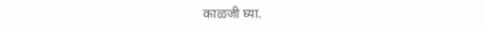काळजी घ्या.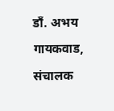डाँ. अभय गायकवाड, संचालक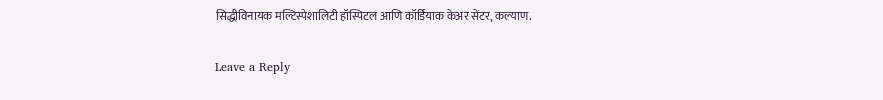सिद्धीविनायक मल्टिस्पेशालिटी हॉस्पिटल आणि कॉर्डियाक केअर सेंटर, कल्याण.

Leave a Reply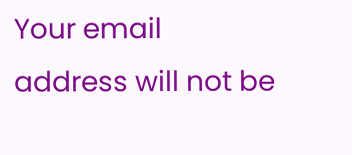Your email address will not be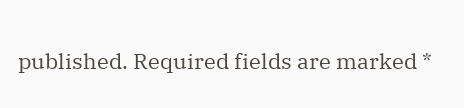published. Required fields are marked *